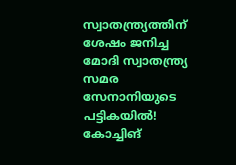സ്വാതന്ത്ര്യത്തിന് ശേഷം ജനിച്ച മോദി സ്വാതന്ത്ര്യ സമര സേനാനിയുടെ പട്ടികയിൽ! കോച്ചിങ്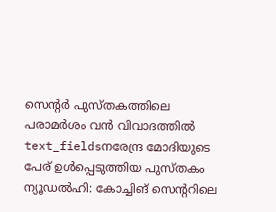സെന്റർ പുസ്തകത്തിലെ പരാമർശം വൻ വിവാദത്തിൽ
text_fieldsനരേന്ദ്ര മോദിയുടെ പേര് ഉൾപ്പെടുത്തിയ പുസ്തകം
ന്യൂഡൽഹി: കോച്ചിങ് സെന്ററിലെ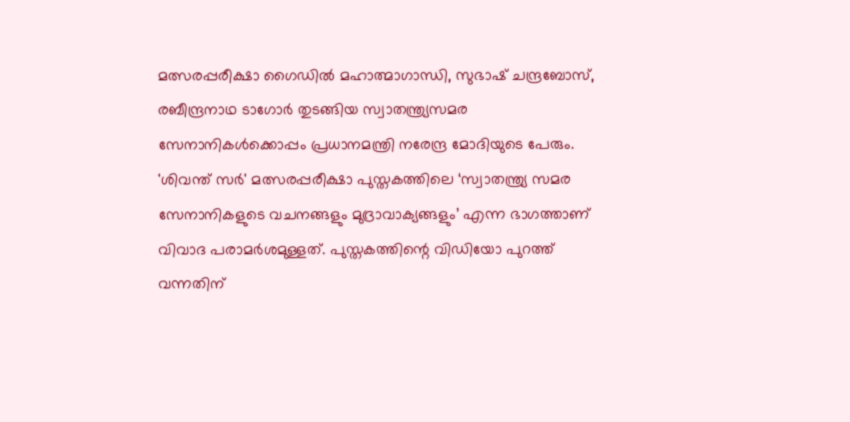മത്സരപ്പരീക്ഷാ ഗൈഡിൽ മഹാത്മാഗാന്ധി, സുഭാഷ് ചന്ദ്രബോസ്, രബീന്ദ്രനാഥ ടാഗോർ തുടങ്ങിയ സ്വാതന്ത്ര്യസമര സേനാനികൾക്കൊപ്പം പ്രധാനമന്ത്രി നരേന്ദ്ര മോദിയുടെ പേരും. 'ശിവന്ത് സർ' മത്സരപ്പരീക്ഷാ പുസ്തകത്തിലെ ‘സ്വാതന്ത്ര്യ സമര സേനാനികളുടെ വചനങ്ങളും മുദ്രാവാക്യങ്ങളും’ എന്ന ഭാഗത്താണ് വിവാദ പരാമർശമുള്ളത്. പുസ്തകത്തിന്റെ വിഡിയോ പുറത്ത് വന്നതിന്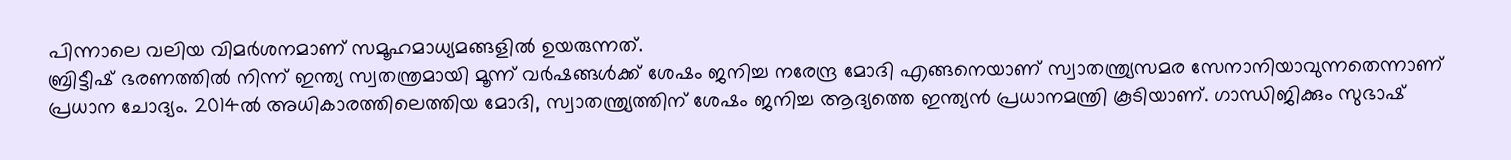പിന്നാലെ വലിയ വിമർശനമാണ് സമൂഹമാധ്യമങ്ങളിൽ ഉയരുന്നത്.
ബ്രിട്ടീഷ് ഭരണത്തിൽ നിന്ന് ഇന്ത്യ സ്വതന്ത്രമായി മൂന്ന് വർഷങ്ങൾക്ക് ശേഷം ജനിച്ച നരേന്ദ്ര മോദി എങ്ങനെയാണ് സ്വാതന്ത്ര്യസമര സേനാനിയാവുന്നതെന്നാണ് പ്രധാന ചോദ്യം. 2014ൽ അധികാരത്തിലെത്തിയ മോദി, സ്വാതന്ത്ര്യത്തിന് ശേഷം ജനിച്ച ആദ്യത്തെ ഇന്ത്യൻ പ്രധാനമന്ത്രി കൂടിയാണ്. ഗാന്ധിജിക്കും സുഭാഷ്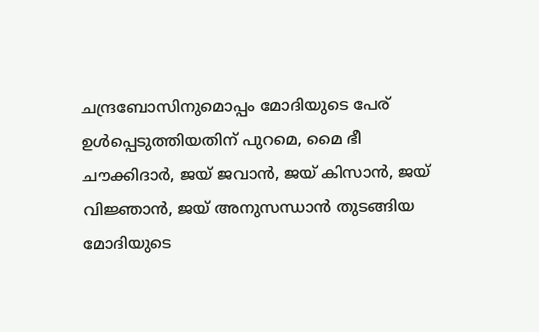ചന്ദ്രബോസിനുമൊപ്പം മോദിയുടെ പേര് ഉൾപ്പെടുത്തിയതിന് പുറമെ, മൈ ഭീ ചൗക്കിദാർ, ജയ് ജവാൻ, ജയ് കിസാൻ, ജയ് വിജ്ഞാൻ, ജയ് അനുസന്ധാൻ തുടങ്ങിയ മോദിയുടെ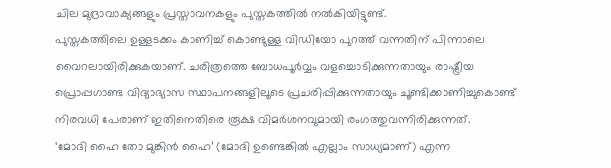ചില മുദ്രാവാക്യങ്ങളും പ്രസ്താവനകളും പുസ്തകത്തിൽ നൽകിയിട്ടുണ്ട്.
പുസ്തകത്തിലെ ഉള്ളടക്കം കാണിച്ച് കൊണ്ടുള്ള വിഡിയോ പുറത്ത് വന്നതിന് പിന്നാലെ വൈറലായിരിക്കുകയാണ്. ചരിത്രത്തെ ബോധപൂർവ്വം വളച്ചൊടിക്കുന്നതായും രാഷ്ട്രീയ പ്രൊപ്പഗാണ്ട വിദ്യാഭ്യാസ സ്ഥാപനങ്ങളിലൂടെ പ്രചരിപ്പിക്കുന്നതായും ചൂണ്ടിക്കാണിച്ചുകൊണ്ട് നിരവധി പേരാണ് ഇതിനെതിരെ രൂക്ഷ വിമർശനവുമായി രംഗത്തുവന്നിരിക്കുന്നത്.
‘മോദി ഹൈ തോ മുങ്കിൻ ഹൈ’ (മോദി ഉണ്ടെങ്കിൽ എല്ലാം സാധ്യമാണ്) എന്ന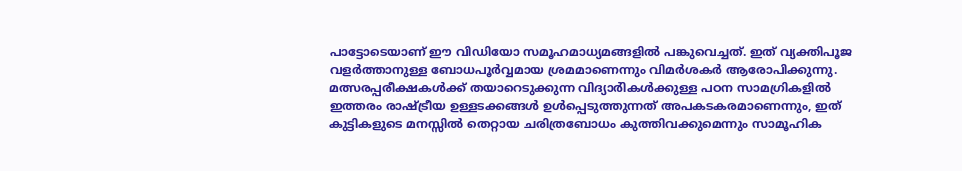പാട്ടോടെയാണ് ഈ വിഡിയോ സമൂഹമാധ്യമങ്ങളിൽ പങ്കുവെച്ചത്. ഇത് വ്യക്തിപൂജ വളർത്താനുള്ള ബോധപൂർവ്വമായ ശ്രമമാണെന്നും വിമർശകർ ആരോപിക്കുന്നു. മത്സരപ്പരീക്ഷകൾക്ക് തയാറെടുക്കുന്ന വിദ്യാർികൾക്കുള്ള പഠന സാമഗ്രികളിൽ ഇത്തരം രാഷ്ട്രീയ ഉള്ളടക്കങ്ങൾ ഉൾപ്പെടുത്തുന്നത് അപകടകരമാണെന്നും, ഇത് കുട്ടികളുടെ മനസ്സിൽ തെറ്റായ ചരിത്രബോധം കുത്തിവക്കുമെന്നും സാമൂഹിക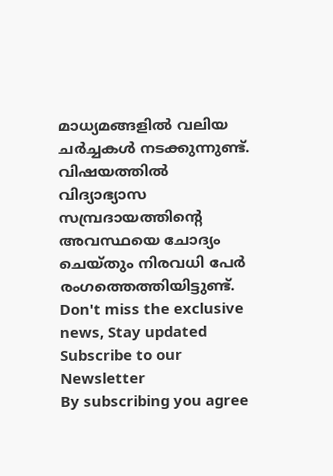മാധ്യമങ്ങളിൽ വലിയ ചർച്ചകൾ നടക്കുന്നുണ്ട്. വിഷയത്തിൽ വിദ്യാഭ്യാസ സമ്പ്രദായത്തിന്റെ അവസ്ഥയെ ചോദ്യം ചെയ്തും നിരവധി പേർ രംഗത്തെത്തിയിട്ടുണ്ട്.
Don't miss the exclusive news, Stay updated
Subscribe to our Newsletter
By subscribing you agree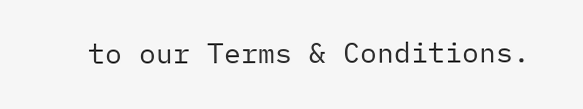to our Terms & Conditions.